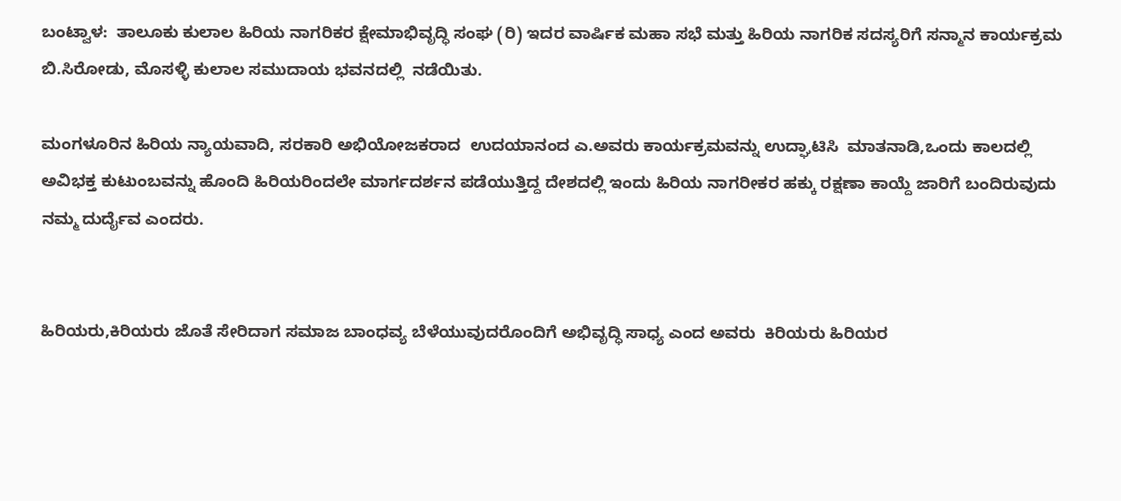ಬಂಟ್ವಾಳ:  ತಾಲೂಕು ಕುಲಾಲ ಹಿರಿಯ ನಾಗರಿಕರ ಕ್ಷೇಮಾಭಿವೃದ್ಧಿ ಸಂಘ (ರಿ) ಇದರ ವಾರ್ಷಿಕ ಮಹಾ ಸಭೆ ಮತ್ತು ಹಿರಿಯ ನಾಗರಿಕ ಸದಸ್ಯರಿಗೆ ಸನ್ಮಾನ ಕಾರ್ಯಕ್ರಮ ಬಿ.ಸಿರೋಡು, ಮೊಸಳ್ಳಿ ಕುಲಾಲ ಸಮುದಾಯ ಭವನದಲ್ಲಿ  ನಡೆಯಿತು.

ಮಂಗಳೂರಿನ ಹಿರಿಯ ನ್ಯಾಯವಾದಿ, ಸರಕಾರಿ ಅಭಿಯೋಜಕರಾದ  ಉದಯಾನಂದ ಎ.ಅವರು ಕಾರ್ಯಕ್ರಮವನ್ನು ಉದ್ಘಾಟಿಸಿ  ಮಾತನಾಡಿ,ಒಂದು ಕಾಲದಲ್ಲಿ ಅವಿಭಕ್ತ ಕುಟುಂಬವನ್ನು ಹೊಂದಿ ಹಿರಿಯರಿಂದಲೇ ಮಾರ್ಗದರ್ಶನ ಪಡೆಯುತ್ತಿದ್ದ ದೇಶದಲ್ಲಿ ಇಂದು ಹಿರಿಯ ನಾಗರೀಕರ ಹಕ್ಕು ರಕ್ಷಣಾ ಕಾಯ್ದೆ ಜಾರಿಗೆ ಬಂದಿರುವುದು ನಮ್ಮ ದುರ್ದೈವ ಎಂದರು.


ಹಿರಿಯರು,ಕಿರಿಯರು ಜೊತೆ ಸೇರಿದಾಗ ಸಮಾಜ ಬಾಂಧವ್ಯ ಬೆಳೆಯುವುದರೊಂದಿಗೆ ಅಭಿವೃದ್ಧಿ ಸಾಧ್ಯ ಎಂದ ಅವರು  ಕಿರಿಯರು ಹಿರಿಯರ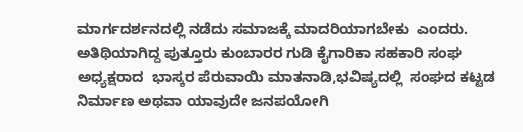ಮಾರ್ಗದರ್ಶನದಲ್ಲಿ ನಡೆದು ಸಮಾಜಕ್ಕೆ ಮಾದರಿಯಾಗಬೇಕು  ಎಂದರು.
ಅತಿಥಿಯಾಗಿದ್ದ ಪುತ್ತೂರು ಕುಂಬಾರರ ಗುಡಿ ಕೈಗಾರಿಕಾ ಸಹಕಾರಿ ಸಂಘ ಅಧ್ಯಕ್ಷರಾದ  ಭಾಸ್ಕರ ಪೆರುವಾಯಿ ಮಾತನಾಡಿ,ಭವಿಷ್ಯದಲ್ಲಿ  ಸಂಘದ ಕಟ್ಟಡ ನಿರ್ಮಾಣ ಅಥವಾ ಯಾವುದೇ ಜನಪಯೋಗಿ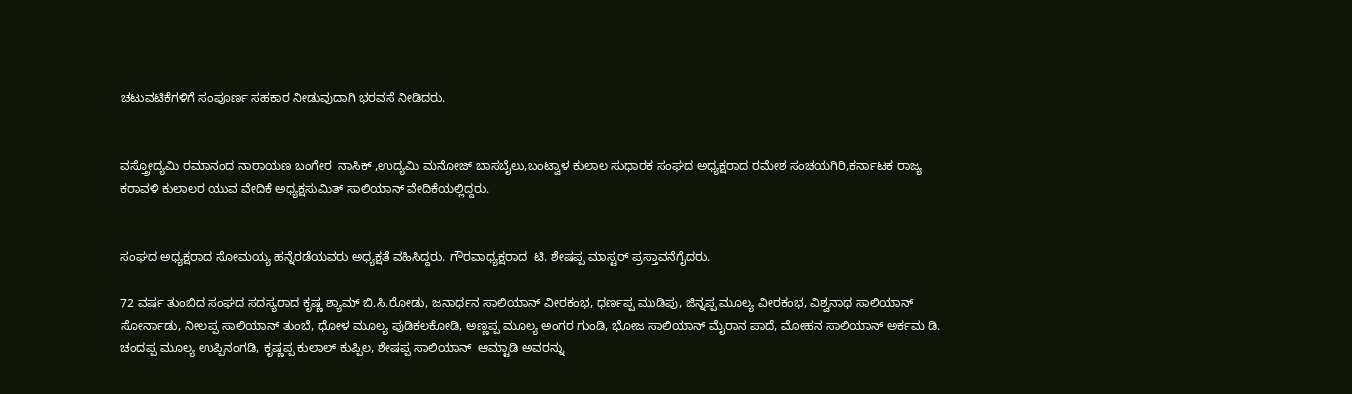ಚಟುವಟಿಕೆಗಳಿಗೆ ಸಂಪೂರ್ಣ ಸಹಕಾರ ನೀಡುವುದಾಗಿ ಭರವಸೆ ನೀಡಿದರು.


ವಸ್ತ್ರೋದ್ಯಮಿ ರಮಾನಂದ ನಾರಾಯಣ ಬಂಗೇರ  ನಾಸಿಕ್ ,ಉದ್ಯಮಿ ಮನೋಜ್ ಬಾಸಬೈಲು,ಬಂಟ್ವಾಳ ಕುಲಾಲ ಸುಧಾರಕ ಸಂಘದ ಅಧ್ಯಕ್ಷರಾದ ರಮೇಶ ಸಂಚಯಗಿರಿ,ಕರ್ನಾಟಕ ರಾಜ್ಯ ಕರಾವಳಿ ಕುಲಾಲರ ಯುವ ವೇದಿಕೆ ಅಧ್ಯಕ್ಷಸುಮಿತ್ ಸಾಲಿಯಾನ್ ವೇದಿಕೆಯಲ್ಲಿದ್ದರು‌.


ಸಂಘದ ಅಧ್ಯಕ್ಷರಾದ ಸೋಮಯ್ಯ ಹನ್ನೆರಡೆಯವರು ಅಧ್ಯಕ್ಷತೆ ವಹಿಸಿದ್ದರು. ಗೌರವಾಧ್ಯಕ್ಷರಾದ  ಟಿ. ಶೇಷಪ್ಪ ಮಾಸ್ಟರ್ ಪ್ರಸ್ತಾವನೆಗೈದರು.

72 ವರ್ಷ ತುಂಬಿದ ಸಂಘದ ಸದಸ್ಯರಾದ ಕೃಷ್ಣ ಶ್ಯಾಮ್ ಬಿ.ಸಿ.ರೋಡು, ಜನಾರ್ಧನ ಸಾಲಿಯಾನ್ ವೀರಕಂಭ, ಧರ್ಣಪ್ಪ ಮುಡಿಪು, ಜಿನ್ನಪ್ಪ ಮೂಲ್ಯ ವೀರಕಂಭ, ವಿಶ್ವನಾಥ ಸಾಲಿಯಾನ್ ಸೋರ್ನಾಡು, ನೀಲಪ್ಪ ಸಾಲಿಯಾನ್ ತುಂಬೆ, ಧೋಳ ಮೂಲ್ಯ ಪುಡಿಕಲಕೋಡಿ, ಅಣ್ಣಪ್ಪ ಮೂಲ್ಯ ಅಂಗರ ಗುಂಡಿ, ಭೋಜ ಸಾಲಿಯಾನ್ ಮೈರಾನ ಪಾದೆ, ಮೋಹನ ಸಾಲಿಯಾನ್ ಅರ್ಕಮ ಡಿ. ಚಂದಪ್ಪ ಮೂಲ್ಯ ಉಪ್ಪಿನಂಗಡಿ, ಕೃಷ್ಣಪ್ಪ ಕುಲಾಲ್ ಕುಪ್ಪಿಲ, ಶೇಷಪ್ಪ ಸಾಲಿಯಾನ್  ಆಮ್ಟಾಡಿ ಅವರನ್ನು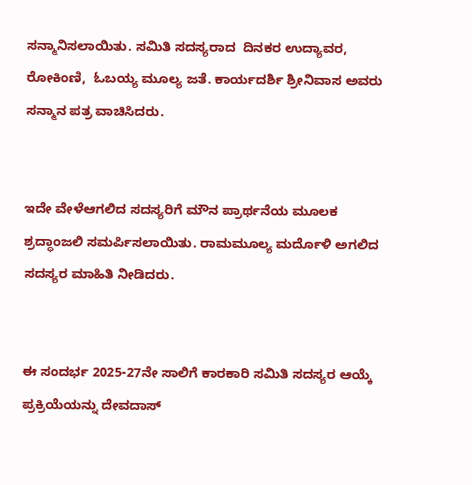ಸನ್ಮಾನಿಸಲಾಯಿತು. ಸಮಿತಿ ಸದಸ್ಯರಾದ  ದಿನಕರ ಉದ್ಯಾವರ,  ರೋಕಿಂಣಿ,  ಓಬಯ್ಯ ಮೂಲ್ಯ ಜತೆ. ಕಾರ್ಯದರ್ಶಿ ಶ್ರೀನಿವಾಸ ಅವರು ಸನ್ಮಾನ ಪತ್ರ ವಾಚಿಸಿದರು.


ಇದೇ ವೇಳೆಆಗಲಿದ ಸದಸ್ಯರಿಗೆ ಮೌನ ಪ್ರಾರ್ಥನೆಯ ಮೂಲಕ ಶ್ರದ್ಧಾಂಜಲಿ ಸಮರ್ಪಿಸಲಾಯಿತು. ರಾಮಮೂಲ್ಯ ಮರ್ದೊಳಿ ಅಗಲಿದ ಸದಸ್ಯರ ಮಾಹಿತಿ ನೀಡಿದರು.


ಈ ಸಂದರ್ಭ 2025-27ನೇ ಸಾಲಿಗೆ ಕಾರಕಾರಿ ಸಮಿತಿ ಸದಸ್ಯರ ಆಯ್ಕೆ ಪ್ರಕ್ರಿಯೆಯನ್ನು ದೇವದಾಸ್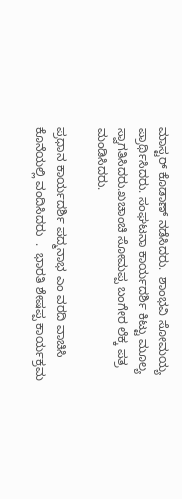ಮಾಸ್ಟರ್ ಕೊಡಾಣ್ ನಡೆಸಿದರು.  ಶಾಂಭವಿ ಸೋಮಯ್ಯ ಪ್ರಾರ್ಥಿಸಿದರು. ಸಂಘಟನಾ ಕಾರ್ಯದರ್ಶಿ ಕಿಟ್ಟು ಮೂಲ್ಯ ಸ್ವಾಗತಿಸಿದರು.ಖಚಾಂಚಿ ಸೋಮಪ್ಪ ಬಂಗೇರ ಲೆಕ್ಕ ಪತ್ರ ಮಂಡಿಸಿದರು.

ಪ್ರಧಾನ ಕಾರ್ಯದರ್ಶಿ ಪದ್ಮನಾಭ ಎಂ ವರದಿ ವಾಚಿಸಿ ಕೊನೆಯಲ್ಲಿ ವಂದಿಸಿದರು  .  ಭಾರತಿ ಶೇಷಪ್ಪ ಕಾರ್ಯಕ್ರಮ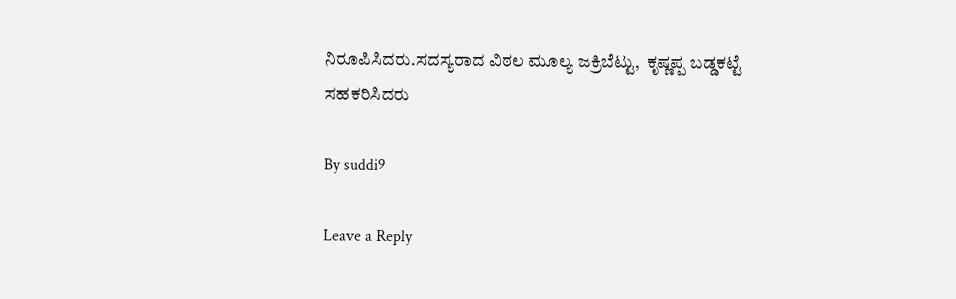ನಿರೂಪಿಸಿದರು.ಸದಸ್ಯರಾದ ವಿಠಲ ಮೂಲ್ಯ ಜಕ್ರಿಬೆಟ್ಟು,  ಕೃಷ್ಣಪ್ಪ ಬಡ್ಡಕಟ್ಟೆ ಸಹಕರಿಸಿದರು

By suddi9

Leave a Reply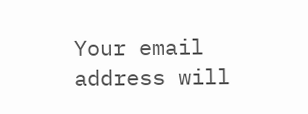Your email address will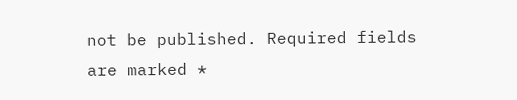not be published. Required fields are marked *